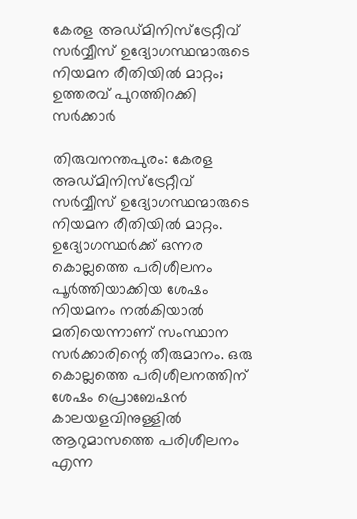കേരള അഡ്മിനിസ്‌ട്രേറ്റീവ് സർവ്വീസ് ഉദ്യോഗസ്ഥന്മാരുടെ നിയമന രീതിയിൽ മാറ്റം; ഉത്തരവ് പുറത്തിറക്കി സർക്കാർ

തിരുവനന്തപുരം: കേരള അഡ്മിനിസ്‌ട്രേറ്റീവ് സർവ്വീസ് ഉദ്യോഗസ്ഥന്മാരുടെ നിയമന രീതിയിൽ മാറ്റം. ഉദ്യോഗസ്ഥർക്ക് ഒന്നര കൊല്ലത്തെ പരിശീലനം പൂർത്തിയാക്കിയ ശേഷം നിയമനം നൽകിയാൽ മതിയെന്നാണ് സംസ്ഥാന സർക്കാരിന്റെ തീരുമാനം. ഒരു കൊല്ലത്തെ പരിശീലനത്തിന് ശേഷം പ്രൊബേഷൻ കാലയളവിനുള്ളിൽ ആറുമാസത്തെ പരിശീലനം എന്ന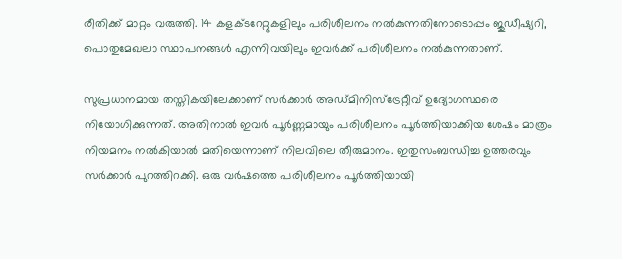രീതിക്ക് മാറ്റം വരുത്തി. 14 കളക്ടറേറ്റുകളിലും പരിശീലനം നൽകുന്നതിനോടൊപ്പം ജുഡീഷ്യറി, പൊതുമേഖലാ സ്ഥാപനങ്ങൾ എന്നിവയിലും ഇവർക്ക് പരിശീലനം നൽകുന്നതാണ്.

സുപ്രധാനമായ തസ്തികയിലേക്കാണ് സർക്കാർ അഡ്മിനിസ്‌ട്രേറ്റീവ് ഉദ്യോഗസ്ഥരെ നിയോഗിക്കുന്നത്. അതിനാൽ ഇവർ പൂർണ്ണമായും പരിശീലനം പൂർത്തിയാക്കിയ ശേഷം മാത്രം നിയമനം നൽകിയാൽ മതിയെന്നാണ് നിലവിലെ തീരുമാനം. ഇതുസംബന്ധിച്ച ഉത്തരവും സർക്കാർ പുറത്തിറക്കി. ഒരു വർഷത്തെ പരിശീലനം പൂർത്തിയായി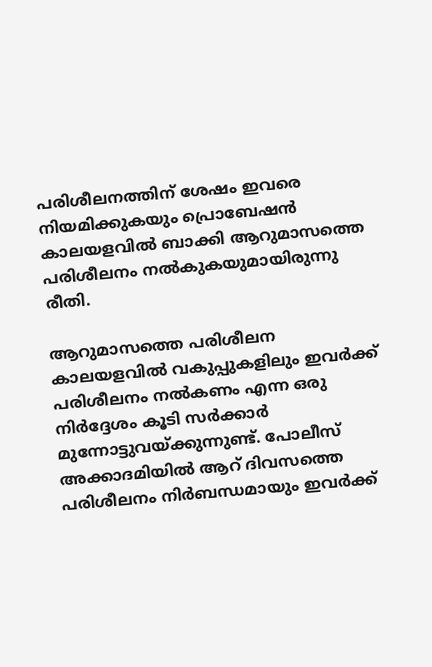പരിശീലനത്തിന് ശേഷം ഇവരെ നിയമിക്കുകയും പ്രൊബേഷൻ കാലയളവിൽ ബാക്കി ആറുമാസത്തെ പരിശീലനം നൽകുകയുമായിരുന്നു രീതി.

ആറുമാസത്തെ പരിശീലന കാലയളവിൽ വകുപ്പുകളിലും ഇവർക്ക് പരിശീലനം നൽകണം എന്ന ഒരു നിർദ്ദേശം കൂടി സർക്കാർ മുന്നോട്ടുവയ്ക്കുന്നുണ്ട്. പോലീസ് അക്കാദമിയിൽ ആറ് ദിവസത്തെ പരിശീലനം നിർബന്ധമായും ഇവർക്ക്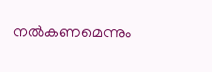നൽകണമെന്നും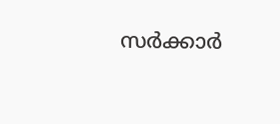സർക്കാർ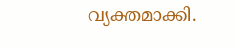വ്യക്തമാക്കി.